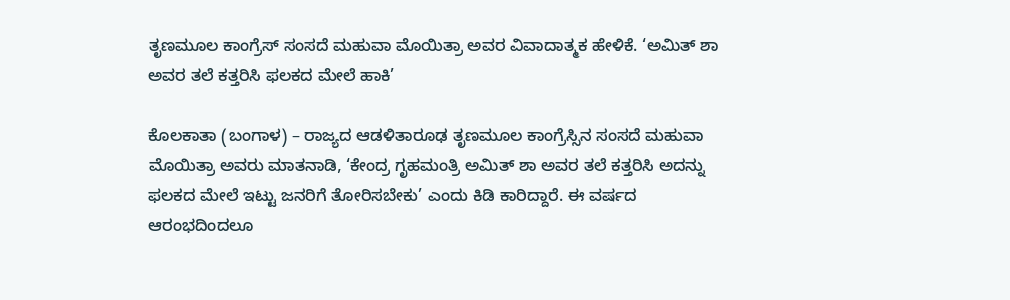ತೃಣಮೂಲ ಕಾಂಗ್ರೆಸ್ ಸಂಸದೆ ಮಹುವಾ ಮೊಯಿತ್ರಾ ಅವರ ವಿವಾದಾತ್ಮಕ ಹೇಳಿಕೆ. ‘ಅಮಿತ್ ಶಾ ಅವರ ತಲೆ ಕತ್ತರಿಸಿ ಫಲಕದ ಮೇಲೆ ಹಾಕಿ’

ಕೊಲಕಾತಾ (ಬಂಗಾಳ) – ರಾಜ್ಯದ ಆಡಳಿತಾರೂಢ ತೃಣಮೂಲ ಕಾಂಗ್ರೆಸ್ಸಿನ ಸಂಸದೆ ಮಹುವಾ ಮೊಯಿತ್ರಾ ಅವರು ಮಾತನಾಡಿ, ‘ಕೇಂದ್ರ ಗೃಹಮಂತ್ರಿ ಅಮಿತ್ ಶಾ ಅವರ ತಲೆ ಕತ್ತರಿಸಿ ಅದನ್ನು ಫಲಕದ ಮೇಲೆ ಇಟ್ಟು ಜನರಿಗೆ ತೋರಿಸಬೇಕು’ ಎಂದು ಕಿಡಿ ಕಾರಿದ್ದಾರೆ. ಈ ವರ್ಷದ ಆರಂಭದಿಂದಲೂ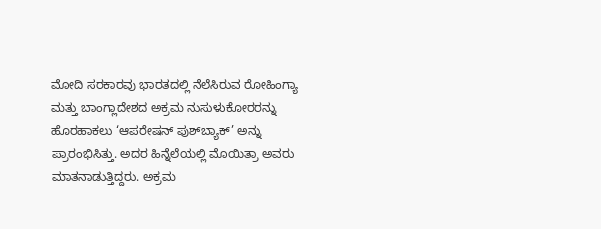ಮೋದಿ ಸರಕಾರವು ಭಾರತದಲ್ಲಿ ನೆಲೆಸಿರುವ ರೋಹಿಂಗ್ಯಾ ಮತ್ತು ಬಾಂಗ್ಲಾದೇಶದ ಅಕ್ರಮ ನುಸುಳುಕೋರರನ್ನು ಹೊರಹಾಕಲು ‘ಆಪರೇಷನ್ ಪುಶ್‌ಬ್ಯಾಕ್’ ಅನ್ನು ಪ್ರಾರಂಭಿಸಿತ್ತು. ಅದರ ಹಿನ್ನೆಲೆಯಲ್ಲಿ ಮೊಯಿತ್ರಾ ಅವರು ಮಾತನಾಡುತ್ತಿದ್ದರು. ಅಕ್ರಮ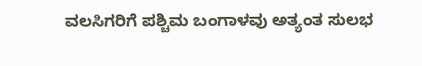ವಲಸಿಗರಿಗೆ ಪಶ್ಚಿಮ ಬಂಗಾಳವು ಅತ್ಯಂತ ಸುಲಭ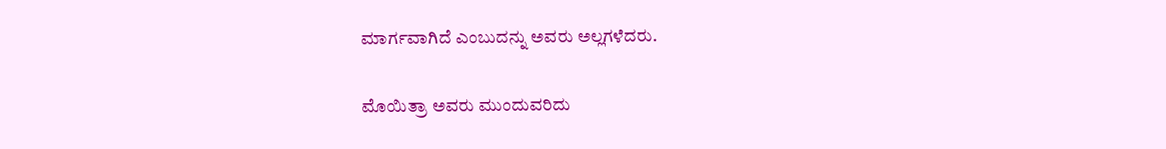ಮಾರ್ಗವಾಗಿದೆ ಎಂಬುದನ್ನು ಅವರು ಅಲ್ಲಗಳೆದರು.

ಮೊಯಿತ್ರಾ ಅವರು ಮುಂದುವರಿದು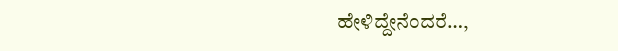ಹೇಳಿದ್ದೇನೆಂದರೆ…,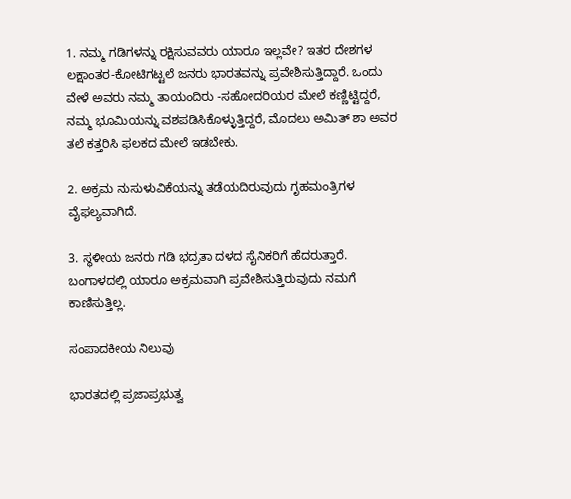1. ನಮ್ಮ ಗಡಿಗಳನ್ನು ರಕ್ಷಿಸುವವರು ಯಾರೂ ಇಲ್ಲವೇ? ಇತರ ದೇಶಗಳ ಲಕ್ಷಾಂತರ-ಕೋಟಿಗಟ್ಟಲೆ ಜನರು ಭಾರತವನ್ನು ಪ್ರವೇಶಿಸುತ್ತಿದ್ದಾರೆ. ಒಂದು ವೇಳೆ ಅವರು ನಮ್ಮ ತಾಯಂದಿರು -ಸಹೋದರಿಯರ ಮೇಲೆ ಕಣ್ಣಿಟ್ಟಿದ್ದರೆ, ನಮ್ಮ ಭೂಮಿಯನ್ನು ವಶಪಡಿಸಿಕೊಳ್ಳುತ್ತಿದ್ದರೆ, ಮೊದಲು ಅಮಿತ್ ಶಾ ಅವರ ತಲೆ ಕತ್ತರಿಸಿ ಫಲಕದ ಮೇಲೆ ಇಡಬೇಕು.

2. ಅಕ್ರಮ ನುಸುಳುವಿಕೆಯನ್ನು ತಡೆಯದಿರುವುದು ಗೃಹಮಂತ್ರಿಗಳ ವೈಫಲ್ಯವಾಗಿದೆ.

3. ಸ್ಥಳೀಯ ಜನರು ಗಡಿ ಭದ್ರತಾ ದಳದ ಸೈನಿಕರಿಗೆ ಹೆದರುತ್ತಾರೆ. ಬಂಗಾಳದಲ್ಲಿ ಯಾರೂ ಅಕ್ರಮವಾಗಿ ಪ್ರವೇಶಿಸುತ್ತಿರುವುದು ನಮಗೆ ಕಾಣಿಸುತ್ತಿಲ್ಲ.

ಸಂಪಾದಕೀಯ ನಿಲುವು

ಭಾರತದಲ್ಲಿ ಪ್ರಜಾಪ್ರಭುತ್ವ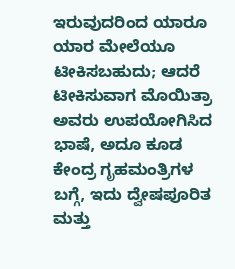ಇರುವುದರಿಂದ ಯಾರೂ ಯಾರ ಮೇಲೆಯೂ ಟೀಕಿಸಬಹುದು; ಆದರೆ ಟೀಕಿಸುವಾಗ ಮೊಯಿತ್ರಾ ಅವರು ಉಪಯೋಗಿಸಿದ ಭಾಷೆ, ಅದೂ ಕೂಡ ಕೇಂದ್ರ ಗೃಹಮಂತ್ರಿಗಳ ಬಗ್ಗೆ, ಇದು ದ್ವೇಷಪೂರಿತ ಮತ್ತು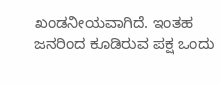ಖಂಡನೀಯವಾಗಿದೆ. ಇಂತಹ ಜನರಿಂದ ಕೂಡಿರುವ ಪಕ್ಷ ಒಂದು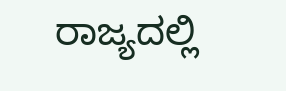ರಾಜ್ಯದಲ್ಲಿ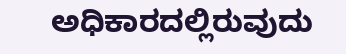ಅಧಿಕಾರದಲ್ಲಿರುವುದು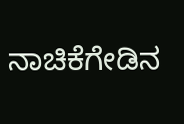ನಾಚಿಕೆಗೇಡಿನ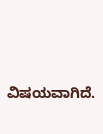ವಿಷಯವಾಗಿದೆ.